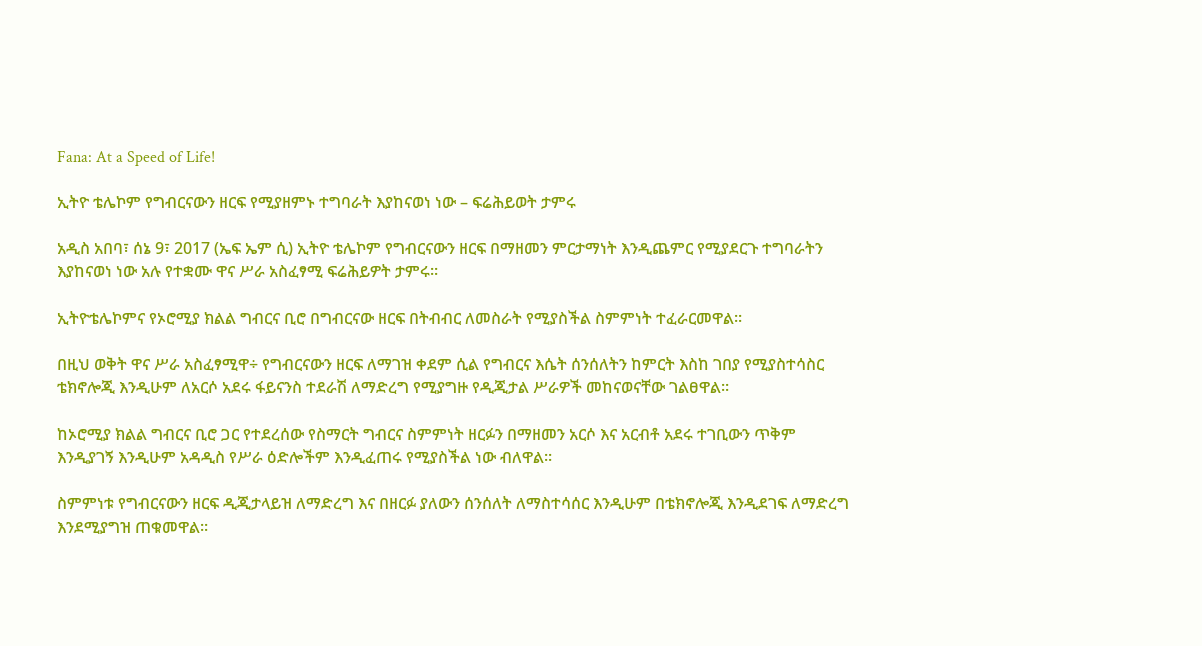Fana: At a Speed of Life!

ኢትዮ ቴሌኮም የግብርናውን ዘርፍ የሚያዘምኑ ተግባራት እያከናወነ ነው – ፍሬሕይወት ታምሩ

አዲስ አበባ፣ ሰኔ 9፣ 2017 (ኤፍ ኤም ሲ) ኢትዮ ቴሌኮም የግብርናውን ዘርፍ በማዘመን ምርታማነት እንዲጨምር የሚያደርጉ ተግባራትን እያከናወነ ነው አሉ የተቋሙ ዋና ሥራ አስፈፃሚ ፍሬሕይዎት ታምሩ፡፡

ኢትዮቴሌኮምና የኦሮሚያ ክልል ግብርና ቢሮ በግብርናው ዘርፍ በትብብር ለመስራት የሚያስችል ስምምነት ተፈራርመዋል፡፡

በዚህ ወቅት ዋና ሥራ አስፈፃሚዋ÷ የግብርናውን ዘርፍ ለማገዝ ቀደም ሲል የግብርና እሴት ሰንሰለትን ከምርት እስከ ገበያ የሚያስተሳስር ቴክኖሎጂ እንዲሁም ለአርሶ አደሩ ፋይናንስ ተደራሽ ለማድረግ የሚያግዙ የዲጂታል ሥራዎች መከናወናቸው ገልፀዋል፡፡

ከኦሮሚያ ክልል ግብርና ቢሮ ጋር የተደረሰው የስማርት ግብርና ስምምነት ዘርፉን በማዘመን አርሶ እና አርብቶ አደሩ ተገቢውን ጥቅም እንዲያገኝ እንዲሁም አዳዲስ የሥራ ዕድሎችም እንዲፈጠሩ የሚያስችል ነው ብለዋል፡፡

ስምምነቱ የግብርናውን ዘርፍ ዲጂታላይዝ ለማድረግ እና በዘርፉ ያለውን ሰንሰለት ለማስተሳሰር እንዲሁም በቴክኖሎጂ እንዲደገፍ ለማድረግ እንደሚያግዝ ጠቁመዋል፡፡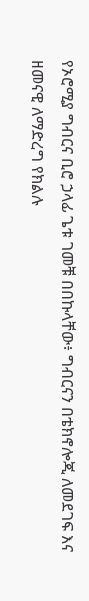የኦሮሚያ ግብርና ቢሮ ኃላፊ ጌቱ ገመቹ በበኩላቸው፥ ግብርናን በቴክኖሎጂ ለመደገፍ እና ዘመናዊ ለማድረግ የክልሉ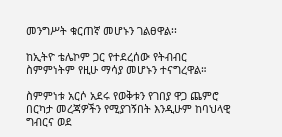መንግሥት ቁርጠኛ መሆኑን ገልፀዋል፡፡

ከኢትዮ ቴሌኮም ጋር የተደረሰው የትብብር ስምምነትም የዚሁ ማሳያ መሆኑን ተናግረዋል።

ስምምነቱ አርሶ አደሩ የወቅቱን የገበያ ዋጋ ጨምሮ በርካታ መረጃዎችን የሚያገኝበት እንዲሁም ከባህላዊ ግብርና ወደ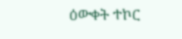ዕውቀት ተኮር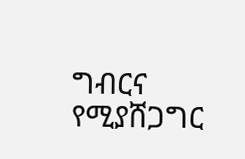ግብርና የሚያሸጋግር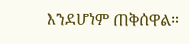እንደሆነም ጠቅሰዋል።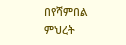በየሻምበል ምህረት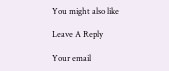You might also like

Leave A Reply

Your email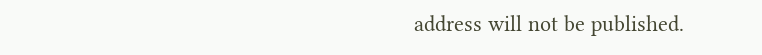address will not be published.